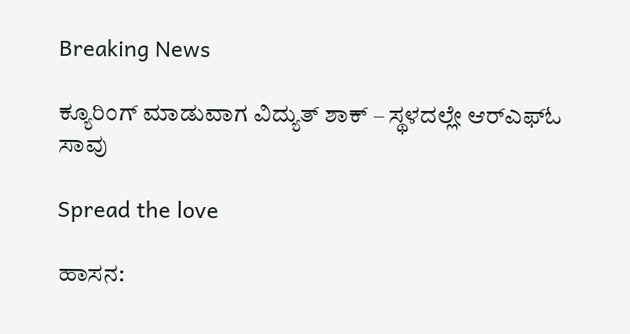Breaking News

ಕ್ಯೂರಿಂಗ್ ಮಾಡುವಾಗ ವಿದ್ಯುತ್‌ ಶಾಕ್‌ – ಸ್ಥಳದಲ್ಲೇ ಆರ್‌ಎಫ್‌ಓ ಸಾವು

Spread the love

ಹಾಸನ: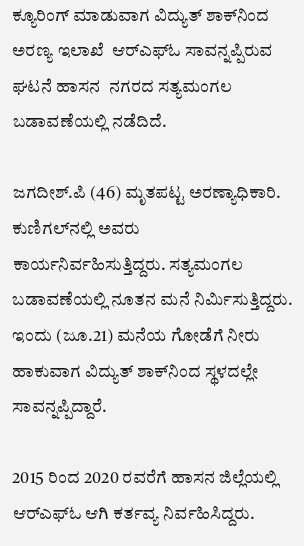ಕ್ಯೂರಿಂಗ್ ಮಾಡುವಾಗ ವಿದ್ಯುತ್‌ ಶಾಕ್‌ನಿಂದ  ಅರಣ್ಯ ಇಲಾಖೆ  ಆರ್‌ಎಫ್‌ಓ ಸಾವನ್ನಪ್ಪಿರುವ ಘಟನೆ ಹಾಸನ  ನಗರದ ಸತ್ಯಮಂಗಲ ಬಡಾವಣೆಯಲ್ಲಿ ನಡೆದಿದೆ.

ಜಗದೀಶ್.ಪಿ (46) ಮೃತಪಟ್ಟ ಅರಣ್ಯಾಧಿಕಾರಿ. ಕುಣಿಗಲ್‌ನಲ್ಲಿ ಅವರು ಕಾರ್ಯನಿರ್ವಹಿಸುತ್ತಿದ್ದರು. ಸತ್ಯಮಂಗಲ ಬಡಾವಣೆಯಲ್ಲಿ ನೂತನ ಮನೆ ನಿರ್ಮಿಸುತ್ತಿದ್ದರು. ಇಂದು (ಜೂ.21) ಮನೆಯ ಗೋಡೆಗೆ ನೀರು ಹಾಕುವಾಗ ವಿದ್ಯುತ್ ಶಾಕ್‌ನಿಂದ ಸ್ಥಳದಲ್ಲೇ ಸಾವನ್ನಪ್ಪಿದ್ದಾರೆ.

2015 ರಿಂದ 2020 ರವರೆಗೆ ಹಾಸನ ಜಿಲ್ಲೆಯಲ್ಲಿ ಆರ್‌ಎಫ್‌ಓ ಆಗಿ ಕರ್ತವ್ಯ ನಿರ್ವಹಿಸಿದ್ದರು.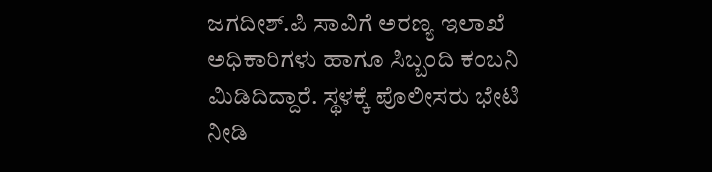ಜಗದೀಶ್.ಪಿ ಸಾವಿಗೆ ಅರಣ್ಯ‌ ಇಲಾಖೆ ಅಧಿಕಾರಿಗಳು ಹಾಗೂ ಸಿಬ್ಬಂದಿ ಕಂಬನಿ ಮಿಡಿದಿದ್ದಾರೆ. ಸ್ಥಳಕ್ಕೆ ಪೊಲೀಸರು ಭೇಟಿ ನೀಡಿ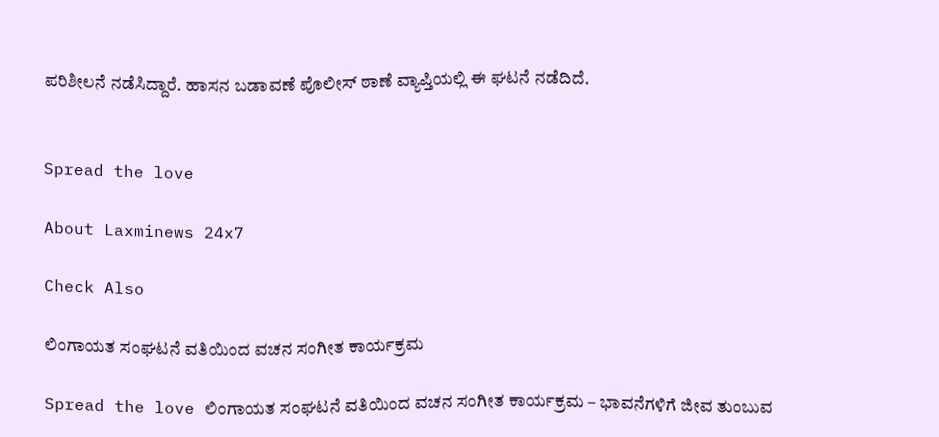ಪರಿಶೀಲನೆ ನಡೆಸಿದ್ದಾರೆ. ಹಾಸನ ಬಡಾವಣೆ ಪೊಲೀಸ್ ಠಾಣೆ ವ್ಯಾಪ್ತಿಯಲ್ಲಿ ಈ ಘಟನೆ ನಡೆದಿದೆ.


Spread the love

About Laxminews 24x7

Check Also

ಲಿಂಗಾಯತ ಸಂಘಟನೆ ವತಿಯಿಂದ ವಚನ ಸಂಗೀತ ಕಾರ್ಯಕ್ರಮ

Spread the love ಲಿಂಗಾಯತ ಸಂಘಟನೆ ವತಿಯಿಂದ ವಚನ ಸಂಗೀತ ಕಾರ್ಯಕ್ರಮ – ಭಾವನೆಗಳಿಗೆ ಜೀವ ತುಂಬುವ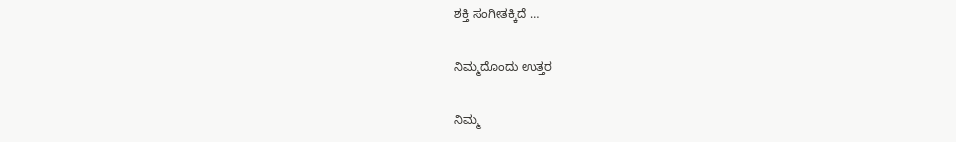ಶಕ್ತಿ ಸಂಗೀತಕ್ಕಿದೆ …

ನಿಮ್ಮದೊಂದು ಉತ್ತರ

ನಿಮ್ಮ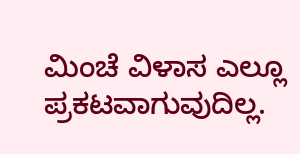ಮಿಂಚೆ ವಿಳಾಸ ಎಲ್ಲೂ ಪ್ರಕಟವಾಗುವುದಿಲ್ಲ.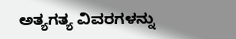ಅತ್ಯಗತ್ಯ ವಿವರಗಳನ್ನು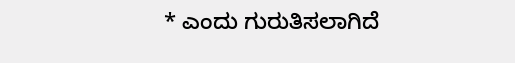* ಎಂದು ಗುರುತಿಸಲಾಗಿದೆ